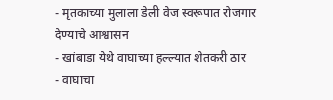- मृतकाच्या मुलाला डेली वेज स्वरूपात रोजगार देण्याचे आश्वासन
- खांबाडा येथे वाघाच्या हल्ल्यात शेतकरी ठार
- वाघाचा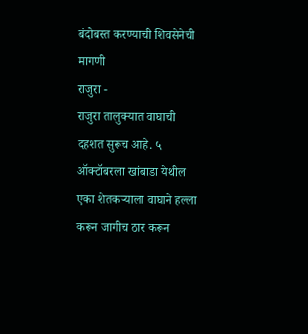बंदोबस्त करण्याची शिवसेनेची मागणी
राजुरा -
राजुरा तालुक्यात वाघाची दहशत सुरूच आहे. ५ ऑक्टॉबरला खांबाडा येथील एका शेतकऱ्याला वाघाने हल्ला करून जागीच ठार करून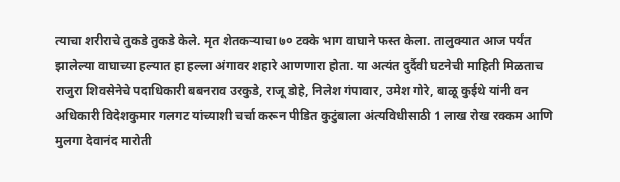त्याचा शरीराचे तुकडे तुकडे केले. मृत शेतकऱ्याचा ७० टक्के भाग वाघाने फस्त केला. तालुक्यात आज पर्यंत झालेल्या वाघाच्या हल्यात हा हल्ला अंगावर शहारे आणणारा होता. या अत्यंत दुर्दैवी घटनेची माहिती मिळताच राजुरा शिवसेनेचे पदाधिकारी बबनराव उरकुडे, राजू डोहे, निलेश गंपावार, उमेश गोरे, बाळू कुईथे यांनी वन अधिकारी विदेशकुमार गलगट यांच्याशी चर्चा करून पीडित कुटुंबाला अंत्यविधीसाठी 1 लाख रोख रक्कम आणि मुलगा देवानंद मारोती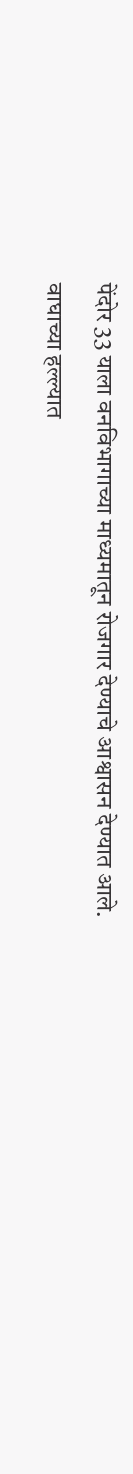पेंदोर 33 याला वनविभागाच्या माध्यमातून रोजगार देण्याचे आश्वासन देण्यात आले.
वाघाच्या हल्ल्यात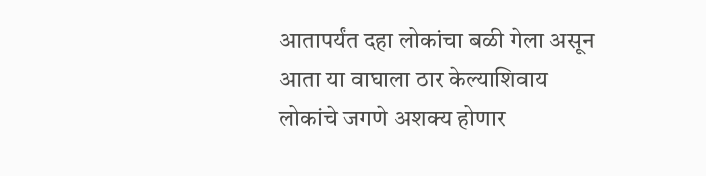आतापर्यंत दहा लोकांचा बळी गेला असून आता या वाघाला ठार केल्याशिवाय लोकांचे जगणे अशक्य होणार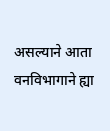असल्याने आता वनविभागाने ह्या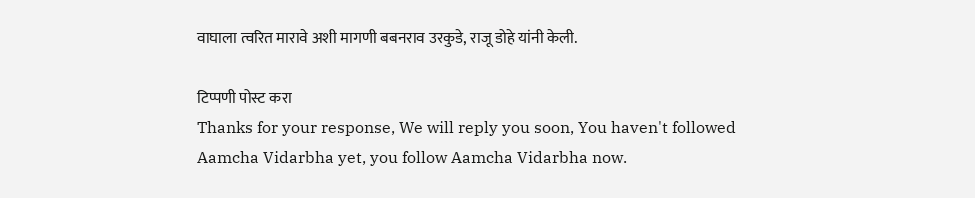वाघाला त्वरित मारावे अशी मागणी बबनराव उरकुडे, राजू डोहे यांनी केली.

टिप्पणी पोस्ट करा
Thanks for your response, We will reply you soon, You haven't followed Aamcha Vidarbha yet, you follow Aamcha Vidarbha now.